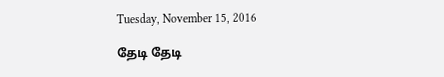Tuesday, November 15, 2016

தேடி தேடி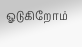ஓடுகிறோம்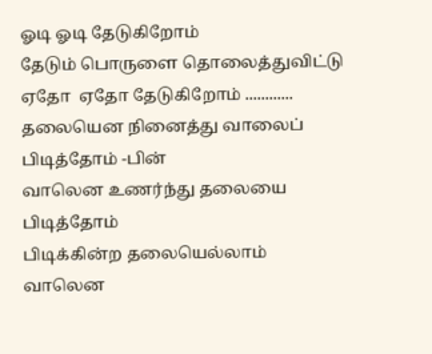ஓடி ஓடி தேடுகிறோம்
தேடும் பொருளை தொலைத்துவிட்டு
ஏதோ  ஏதோ தேடுகிறோம் ............
தலையென நினைத்து வாலைப் பிடித்தோம் -பின்
வாலென உணர்ந்து தலையை பிடித்தோம்
பிடிக்கின்ற தலையெல்லாம் வாலென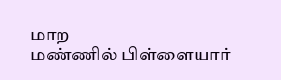மாற
மண்ணில் பிள்ளையார்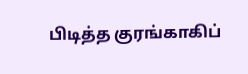பிடித்த குரங்காகிப்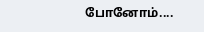போனோம்....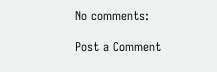No comments:

Post a Comment